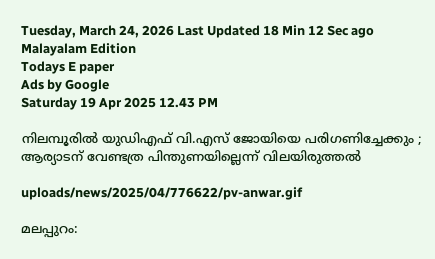Tuesday, March 24, 2026 Last Updated 18 Min 12 Sec ago Malayalam Edition
Todays E paper
Ads by Google
Saturday 19 Apr 2025 12.43 PM

നിലമ്പൂരില്‍ യുഡിഎഫ് വി.എസ് ജോയിയെ പരിഗണിച്ചേക്കും ; ആര്യാടന് വേണ്ടത്ര പിന്തുണയില്ലെന്ന് വിലയിരുത്തല്‍

uploads/news/2025/04/776622/pv-anwar.gif

മലപ്പുറം: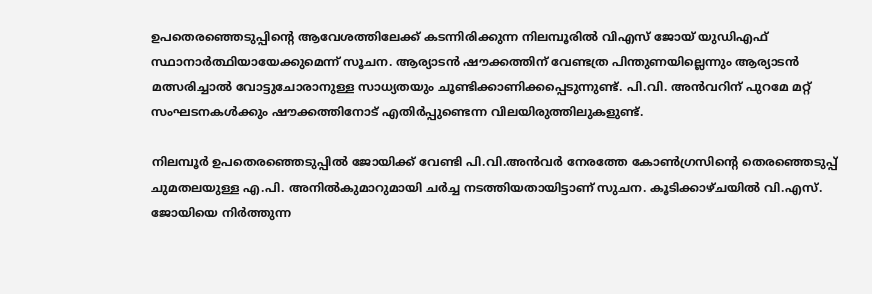ഉപതെരഞ്ഞെടുപ്പിന്റെ ആവേശത്തിലേക്ക് കടന്നിരിക്കുന്ന നിലമ്പൂരില്‍ വിഎസ് ജോയ് യുഡിഎഫ് സ്ഥാനാര്‍ത്ഥിയായേക്കുമെന്ന് സൂചന. ആര്യാടന്‍ ഷൗക്കത്തിന് വേണ്ടത്ര പിന്തുണയില്ലെന്നും ആര്യാടന്‍ മത്സരിച്ചാല്‍ വോട്ടുചോരാനുള്ള സാധ്യതയും ചൂണ്ടിക്കാണിക്കപ്പെടുന്നുണ്ട്. പി.വി. അന്‍വറിന് പുറമേ മറ്റ് സംഘടനകള്‍ക്കും ഷൗക്കത്തിനോട് എതിര്‍പ്പുണ്ടെന്ന വിലയിരുത്തിലുകളുണ്ട്.

നിലമ്പൂര്‍ ഉപതെരഞ്ഞെടുപ്പില്‍ ജോയിക്ക് വേണ്ടി പി.വി.അന്‍വര്‍ നേരത്തേ കോണ്‍ഗ്രസിന്റെ തെരഞ്ഞെടുപ്പ് ചുമതലയുള്ള എ.പി. അനില്‍കുമാറുമായി ചര്‍ച്ച നടത്തിയതായിട്ടാണ് സുചന. കൂടിക്കാഴ്ചയില്‍ വി.എസ്. ജോയിയെ നിര്‍ത്തുന്ന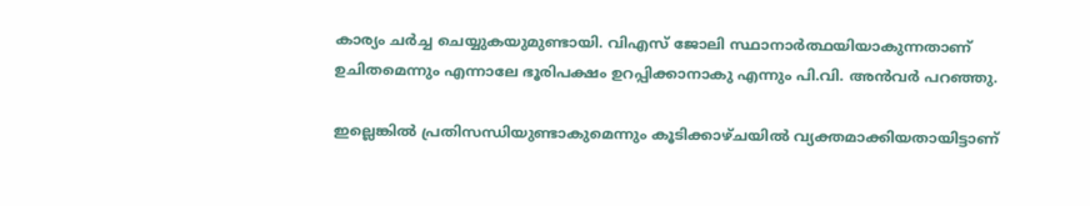കാര്യം ചര്‍ച്ച ചെയ്യുകയുമുണ്ടായി. വിഎസ് ജോലി സ്ഥാനാര്‍ത്ഥയിയാകുന്നതാണ് ഉചിതമെന്നും എന്നാലേ ഭൂരിപക്ഷം ഉറപ്പിക്കാനാകു എന്നും പി.വി. അന്‍വര്‍ പറഞ്ഞു.

ഇല്ലെങ്കില്‍ പ്രതിസന്ധിയുണ്ടാകുമെന്നും കൂടിക്കാഴ്ചയില്‍ വ്യക്തമാക്കിയതായിട്ടാണ്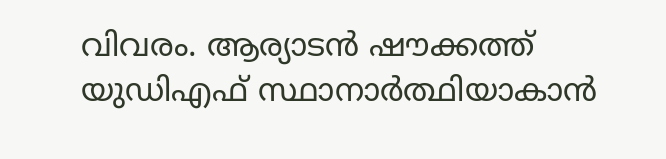വിവരം. ആര്യാടന്‍ ഷൗക്കത്ത് യുഡിഎഫ് സ്ഥാനാര്‍ത്ഥിയാകാന്‍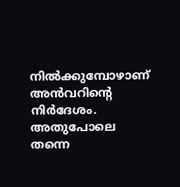നില്‍ക്കുമ്പോഴാണ് അന്‍വറിന്റെ നിര്‍ദേശം. അതുപോലെ തന്നെ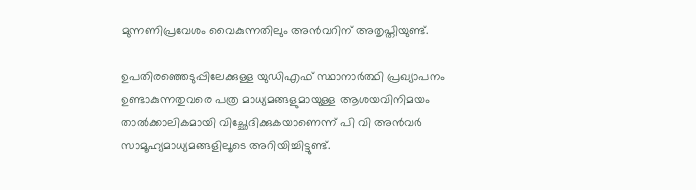മുന്നണിപ്രവേശം വൈകുന്നതിലും അന്‍വറിന് അതൃപ്തിയുണ്ട്.

ഉപതിരഞ്ഞെടുപ്പിലേക്കുള്ള യുഡിഎഫ് സ്ഥാനാര്‍ത്ഥി പ്രഖ്യാപനം ഉണ്ടാകുന്നതുവരെ പത്ര മാധ്യമങ്ങളുമായുള്ള ആശയവിനിമയം താല്‍ക്കാലികമായി വിച്ഛേദിക്കുകയാണെന്ന് പി വി അന്‍വര്‍ സാമൂഹ്യമാധ്യമങ്ങളിലൂടെ അറിയിച്ചിട്ടുണ്ട്.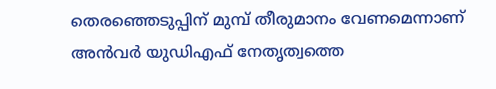തെരഞ്ഞെടുപ്പിന് മുമ്പ് തീരുമാനം വേണമെന്നാണ് അന്‍വര്‍ യുഡിഎഫ് നേതൃത്വത്തെ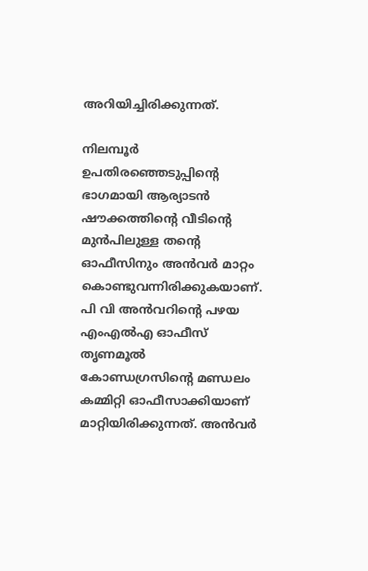അറിയിച്ചിരിക്കുന്നത്.

നിലമ്പൂര്‍ ഉപതിരഞ്ഞെടുപ്പിന്റെ ഭാഗമായി ആര്യാടന്‍ ഷൗക്കത്തിന്റെ വീടിന്റെ മുന്‍പിലുള്ള തന്റെ ഓഫീസിനും അന്‍വര്‍ മാറ്റം കൊണ്ടുവന്നിരിക്കുകയാണ്. പി വി അന്‍വറിന്റെ പഴയ എംഎല്‍എ ഓഫീസ് തൃണമൂല്‍ കോണ്ഡഗ്രസിന്റെ മണ്ഡലം കമ്മിറ്റി ഓഫീസാക്കിയാണ് മാറ്റിയിരിക്കുന്നത്. അന്‍വര്‍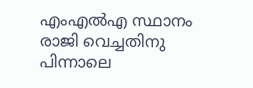എംഎല്‍എ സ്ഥാനം രാജി വെച്ചതിനു പിന്നാലെ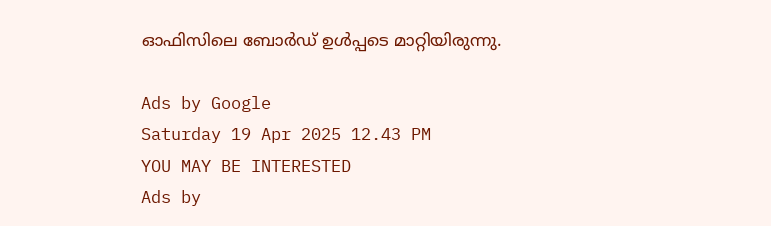ഓഫിസിലെ ബോര്‍ഡ് ഉള്‍പ്പടെ മാറ്റിയിരുന്നു.

Ads by Google
Saturday 19 Apr 2025 12.43 PM
YOU MAY BE INTERESTED
Ads by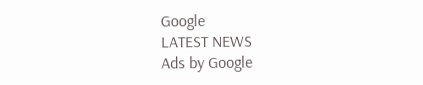Google
LATEST NEWS
Ads by Google